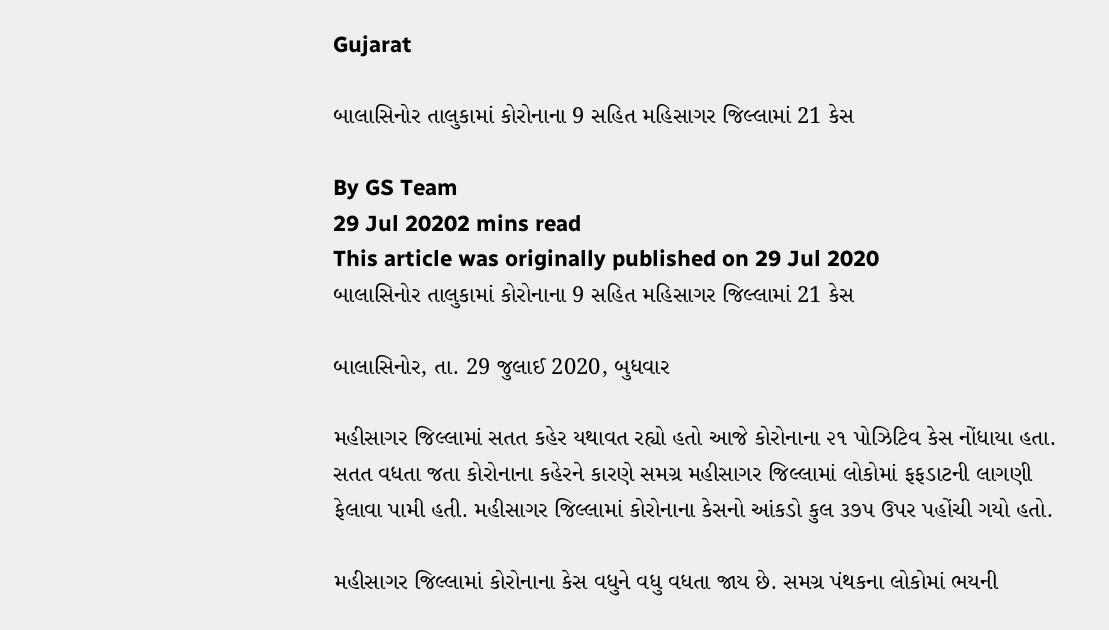Gujarat

બાલાસિનોર તાલુકામાં કોરોનાના 9 સહિત મહિસાગર જિલ્લામાં 21 કેસ

By GS Team
29 Jul 20202 mins read
This article was originally published on 29 Jul 2020
બાલાસિનોર તાલુકામાં કોરોનાના 9 સહિત મહિસાગર જિલ્લામાં 21 કેસ

બાલાસિનોર, તા. 29 જુલાઈ 2020, બુધવાર

મહીસાગર જિલ્લામાં સતત કહેર યથાવત રહ્યો હતો આજે કોરોનાના ૨૧ પોઝિટિવ કેસ નોંધાયા હતા. સતત વધતા જતા કોરોનાના કહેરને કારણે સમગ્ર મહીસાગર જિલ્લામાં લોકોમાં ફફડાટની લાગણી ફેલાવા પામી હતી. મહીસાગર જિલ્લામાં કોરોનાના કેસનો આંકડો કુલ ૩૭૫ ઉપર પહોંચી ગયો હતો.

મહીસાગર જિલ્લામાં કોરોનાના કેસ વધુને વધુ વધતા જાય છે. સમગ્ર પંથકના લોકોમાં ભયની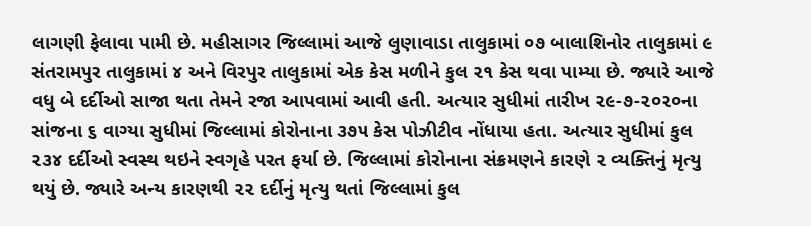લાગણી ફેલાવા પામી છે. મહીસાગર જિલ્લામાં આજે લુણાવાડા તાલુકામાં ૦૭ બાલાશિનોર તાલુકામાં ૯ સંતરામપુર તાલુકામાં ૪ અને વિરપુર તાલુકામાં એક કેસ મળીને કુલ ૨૧ કેસ થવા પામ્યા છે. જ્યારે આજે વધુ બે દર્દીઓ સાજા થતા તેમને રજા આપવામાં આવી હતી. અત્યાર સુધીમાં તારીખ ૨૯-૭-૨૦૨૦ના સાંજના ૬ વાગ્યા સુધીમાં જિલ્લામાં કોરોનાના ૩૭૫ કેસ પોઝીટીવ નોંધાયા હતા. અત્યાર સુધીમાં કુલ ૨૩૪ દર્દીઓ સ્વસ્થ થઇને સ્વગૃહે પરત ફર્યા છે. જિલ્લામાં કોરોનાના સંક્રમણને કારણે ૨ વ્યક્તિનું મૃત્યુ થયું છે. જ્યારે અન્ય કારણથી ૨૨ દર્દીનું મૃત્યુ થતાં જિલ્લામાં કુલ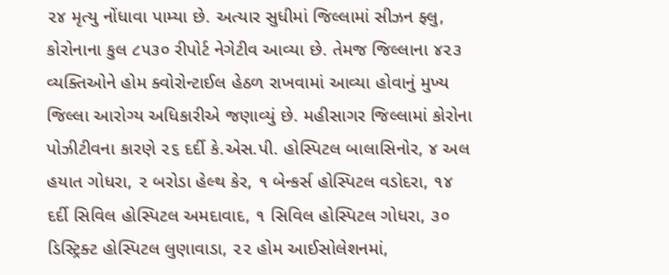૨૪ મૃત્યુ નોંધાવા પામ્યા છે. અત્યાર સુધીમાં જિલ્લામાં સીઝન ફ્લુ, કોરોનાના કુલ ૮૫૩૦ રીપોર્ટ નેગેટીવ આવ્યા છે. તેમજ જિલ્લાના ૪૨૩ વ્યક્તિઓને હોમ ક્વોરોન્ટાઈલ હેઠળ રાખવામાં આવ્યા હોવાનું મુખ્ય જિલ્લા આરોગ્ય અધિકારીએ જણાવ્યું છે. મહીસાગર જિલ્લામાં કોરોના પોઝીટીવના કારણે ૨૬ દર્દી કે.એસ.પી. હોસ્પિટલ બાલાસિનોર, ૪ અલ હયાત ગોધરા, ૨ બરોડા હેલ્થ કેર, ૧ બેન્કર્સ હોસ્પિટલ વડોદરા, ૧૪ દર્દી સિવિલ હોસ્પિટલ અમદાવાદ, ૧ સિવિલ હોસ્પિટલ ગોધરા, ૩૦ ડિસ્ટ્રિક્ટ હોસ્પિટલ લુણાવાડા, ૨૨ હોમ આઈસોલેશનમાં,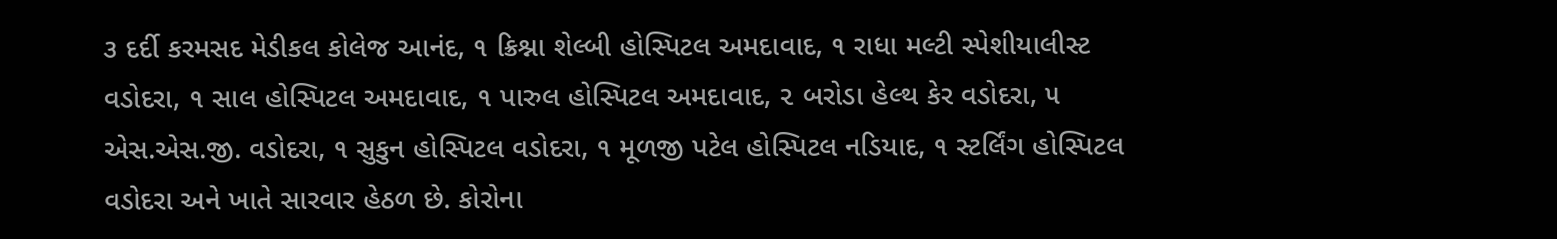૩ દર્દી કરમસદ મેડીકલ કોલેજ આનંદ, ૧ ક્રિશ્ના શેલ્બી હોસ્પિટલ અમદાવાદ, ૧ રાધા મલ્ટી સ્પેશીયાલીસ્ટ વડોદરા, ૧ સાલ હોસ્પિટલ અમદાવાદ, ૧ પારુલ હોસ્પિટલ અમદાવાદ, ૨ બરોડા હેલ્થ કેર વડોદરા, ૫ એસ.એસ.જી. વડોદરા, ૧ સુકુન હોસ્પિટલ વડોદરા, ૧ મૂળજી પટેલ હોસ્પિટલ નડિયાદ, ૧ સ્ટર્લિંગ હોસ્પિટલ વડોદરા અને ખાતે સારવાર હેઠળ છે. કોરોના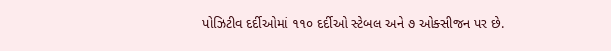પોઝિટીવ દર્દીઓમાં ૧૧૦ દર્દીઓ સ્ટેબલ અને ૭ ઓક્સીજન પર છે.